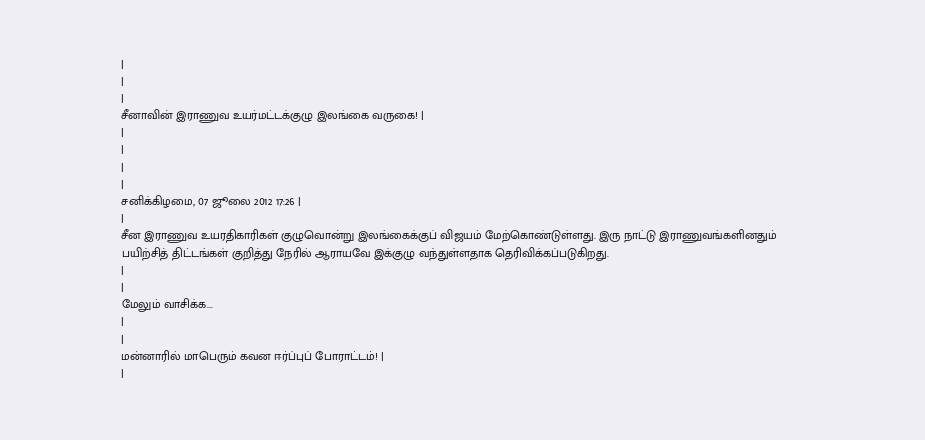|
|
|
சீனாவின் இராணுவ உயர்மட்டக்குழு இலங்கை வருகை! |
|
|
|
|
சனிக்கிழமை, 07 ஜூலை 2012 17:26 |
|
சீன இராணுவ உயரதிகாரிகள் குழுவொன்று இலங்கைக்குப் விஜயம் மேற்கொண்டுள்ளது. இரு நாட்டு இராணுவங்களினதும் பயிற்சித் திட்டங்கள் குறித்து நேரில் ஆராயவே இக்குழு வந்துள்ளதாக தெரிவிக்கப்படுகிறது.
|
|
மேலும் வாசிக்க...
|
|
மன்னாரில் மாபெரும் கவன ஈர்ப்புப் போராட்டம்! |
|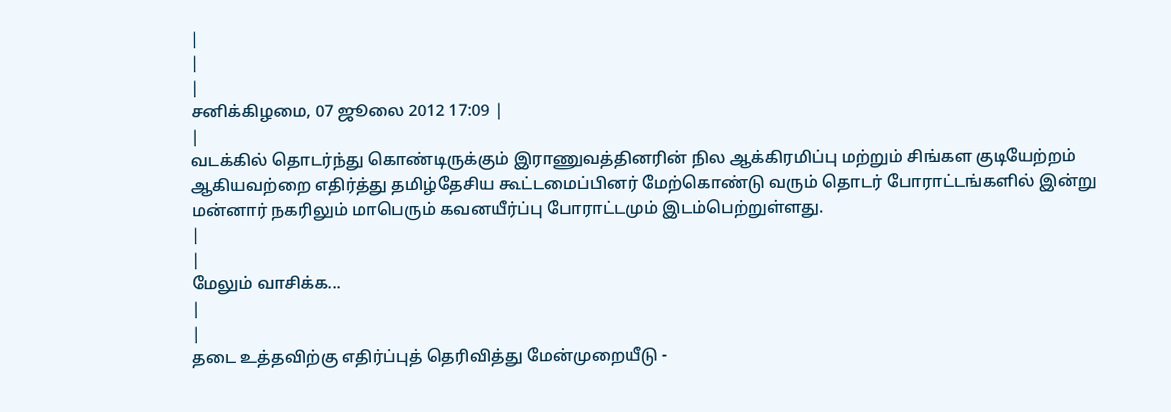|
|
|
சனிக்கிழமை, 07 ஜூலை 2012 17:09 |
|
வடக்கில் தொடர்ந்து கொண்டிருக்கும் இராணுவத்தினரின் நில ஆக்கிரமிப்பு மற்றும் சிங்கள குடியேற்றம் ஆகியவற்றை எதிர்த்து தமிழ்தேசிய கூட்டமைப்பினர் மேற்கொண்டு வரும் தொடர் போராட்டங்களில் இன்று மன்னார் நகரிலும் மாபெரும் கவனயீர்ப்பு போராட்டமும் இடம்பெற்றுள்ளது.
|
|
மேலும் வாசிக்க...
|
|
தடை உத்தவிற்கு எதிர்ப்புத் தெரிவித்து மேன்முறையீடு -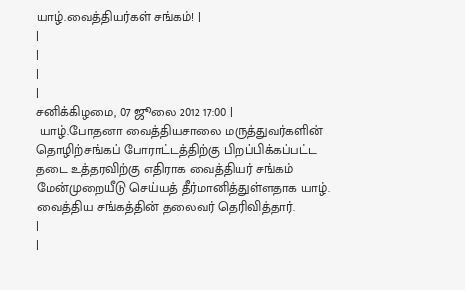யாழ்.வைத்தியர்கள் சங்கம்! |
|
|
|
|
சனிக்கிழமை, 07 ஜூலை 2012 17:00 |
 யாழ்.போதனா வைத்தியசாலை மருத்துவர்களின் தொழிற்சங்கப் போராட்டத்திற்கு பிறப்பிக்கப்பட்ட தடை உத்தரவிற்கு எதிராக வைத்தியர் சங்கம் மேன்முறையீடு செய்யத் தீர்மானித்துள்ளதாக யாழ். வைத்திய சங்கத்தின் தலைவர் தெரிவித்தார்.
|
|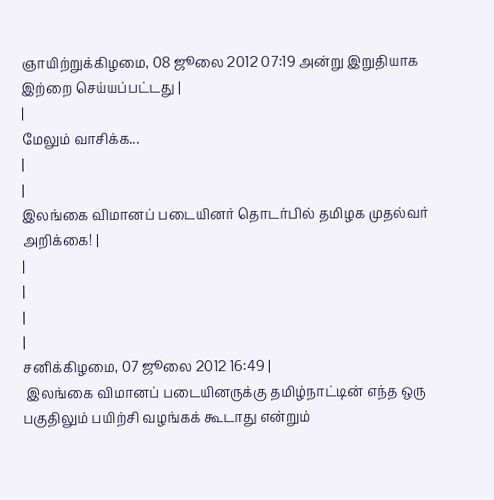ஞாயிற்றுக்கிழமை, 08 ஜூலை 2012 07:19 அன்று இறுதியாக இற்றை செய்யப்பட்டது |
|
மேலும் வாசிக்க...
|
|
இலங்கை விமானப் படையினர் தொடர்பில் தமிழக முதல்வர் அறிக்கை! |
|
|
|
|
சனிக்கிழமை, 07 ஜூலை 2012 16:49 |
 இலங்கை விமானப் படையினருக்கு தமிழ்நாட்டின் எந்த ஒரு பகுதிலும் பயிற்சி வழங்கக் கூடாது என்றும்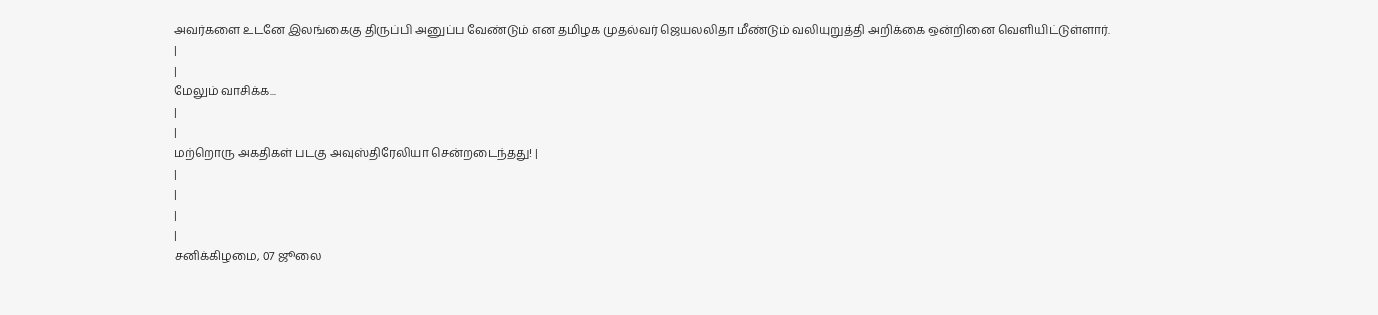அவர்களை உடனே இலங்கைகு திருப்பி அனுப்ப வேண்டும் என தமிழக முதல்வர் ஜெயலலிதா மீண்டும் வலியுறுத்தி அறிக்கை ஒன்றினை வெளியிட்டுள்ளார்.
|
|
மேலும் வாசிக்க...
|
|
மற்றொரு அகதிகள் படகு அவுஸ்திரேலியா சென்றடைந்தது! |
|
|
|
|
சனிக்கிழமை, 07 ஜூலை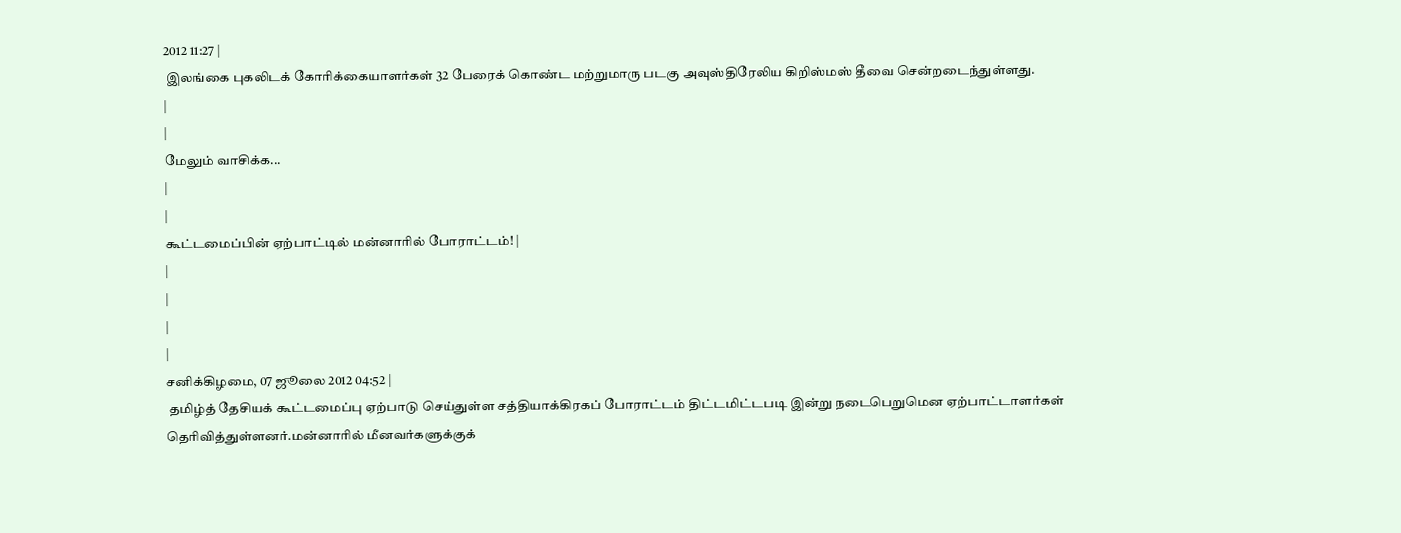2012 11:27 |
 இலங்கை புகலிடக் கோரிக்கையாளர்கள் 32 பேரைக் கொண்ட மற்றுமாரு படகு அவுஸ்திரேலிய கிறிஸ்மஸ் தீவை சென்றடைந்துள்ளது.
|
|
மேலும் வாசிக்க...
|
|
கூட்டமைப்பின் ஏற்பாட்டில் மன்னாரில் போராட்டம்! |
|
|
|
|
சனிக்கிழமை, 07 ஜூலை 2012 04:52 |
 தமிழ்த் தேசியக் கூட்டமைப்பு ஏற்பாடு செய்துள்ள சத்தியாக்கிரகப் போராட்டம் திட்டமிட்டபடி இன்று நடைபெறுமென ஏற்பாட்டாளர்கள் தெரிவித்துள்ளனர்.மன்னாரில் மீனவர்களுக்குக்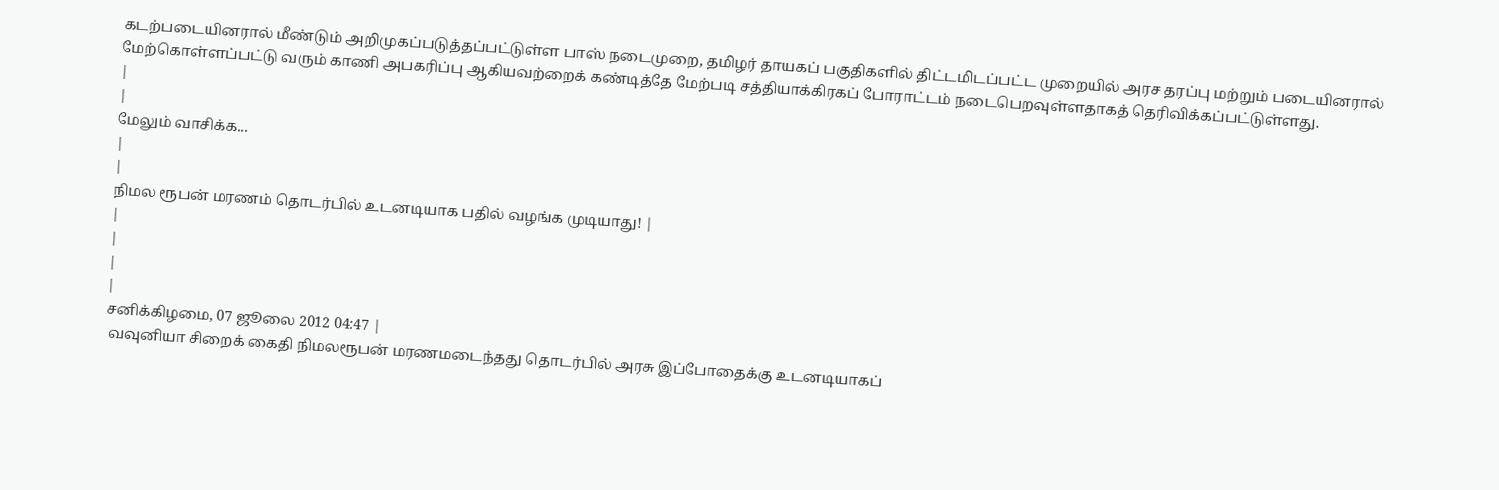கடற்படையினரால் மீண்டும் அறிமுகப்படுத்தப்பட்டுள்ள பாஸ் நடைமுறை, தமிழர் தாயகப் பகுதிகளில் திட்டமிடப்பட்ட முறையில் அரச தரப்பு மற்றும் படையினரால் மேற்கொள்ளப்பட்டு வரும் காணி அபகரிப்பு ஆகியவற்றைக் கண்டித்தே மேற்படி சத்தியாக்கிரகப் போராட்டம் நடைபெறவுள்ளதாகத் தெரிவிக்கப்பட்டுள்ளது.
|
|
மேலும் வாசிக்க...
|
|
நிமல ரூபன் மரணம் தொடர்பில் உடனடியாக பதில் வழங்க முடியாது! |
|
|
|
|
சனிக்கிழமை, 07 ஜூலை 2012 04:47 |
 வவுனியா சிறைக் கைதி நிமலரூபன் மரணமடைந்தது தொடர்பில் அரசு இப்போதைக்கு உடனடியாகப்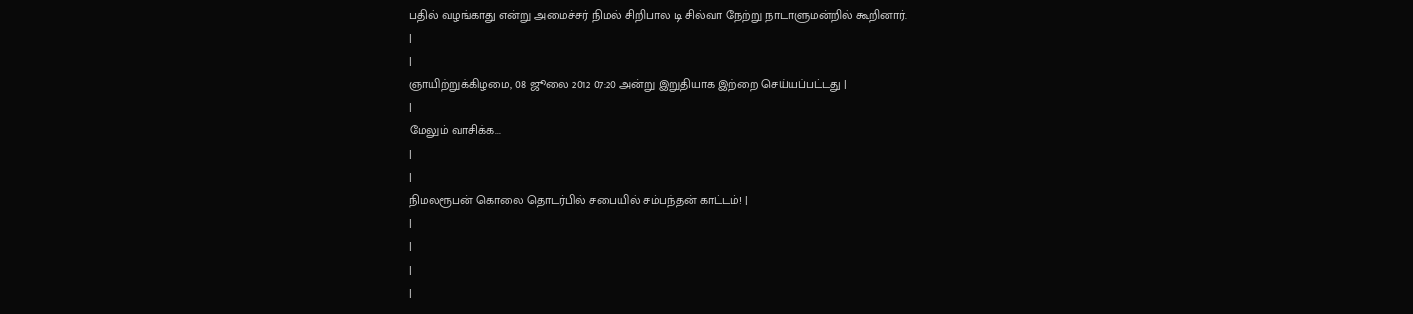பதில் வழங்காது என்று அமைச்சர் நிமல் சிறிபால டி சில்வா நேற்று நாடாளுமன்றில் கூறினார்.
|
|
ஞாயிற்றுக்கிழமை, 08 ஜூலை 2012 07:20 அன்று இறுதியாக இற்றை செய்யப்பட்டது |
|
மேலும் வாசிக்க...
|
|
நிமலரூபன் கொலை தொடர்பில் சபையில் சம்பந்தன் காட்டம்! |
|
|
|
|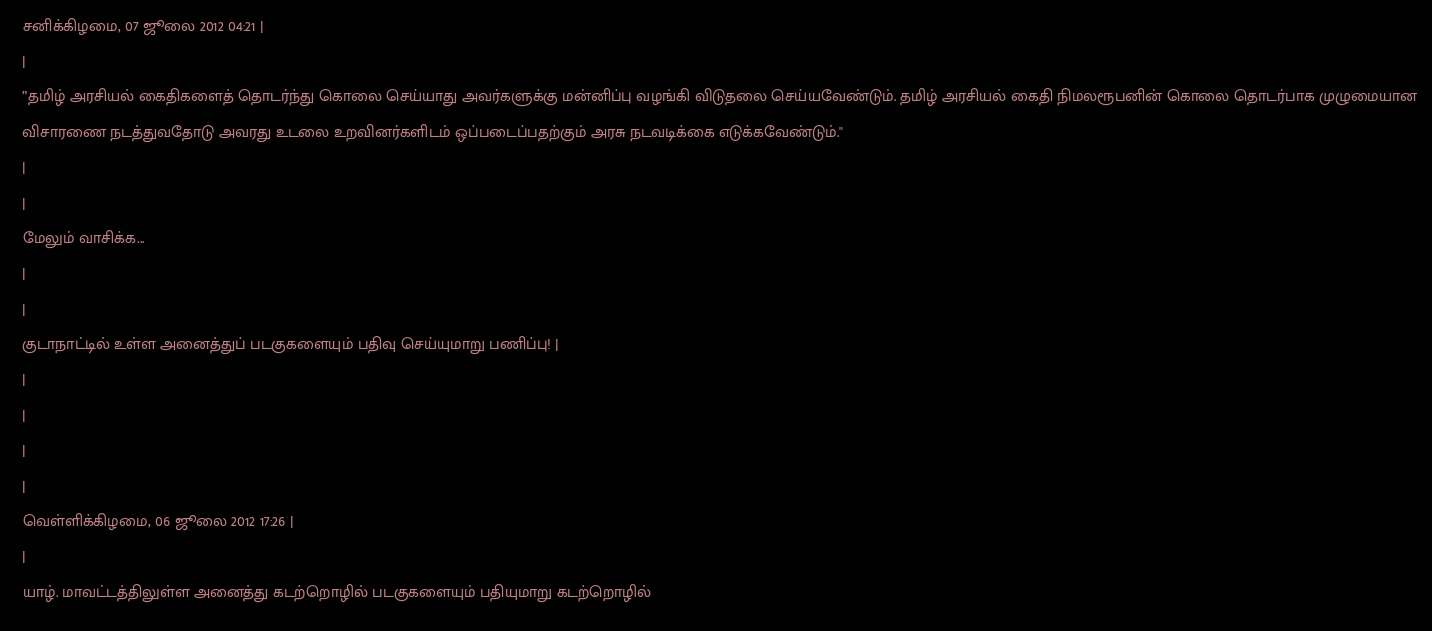சனிக்கிழமை, 07 ஜூலை 2012 04:21 |
|
”தமிழ் அரசியல் கைதிகளைத் தொடர்ந்து கொலை செய்யாது அவர்களுக்கு மன்னிப்பு வழங்கி விடுதலை செய்யவேண்டும். தமிழ் அரசியல் கைதி நிமலரூபனின் கொலை தொடர்பாக முழுமையான விசாரணை நடத்துவதோடு அவரது உடலை உறவினர்களிடம் ஒப்படைப்பதற்கும் அரசு நடவடிக்கை எடுக்கவேண்டும்.''
|
|
மேலும் வாசிக்க...
|
|
குடாநாட்டில் உள்ள அனைத்துப் படகுகளையும் பதிவு செய்யுமாறு பணிப்பு! |
|
|
|
|
வெள்ளிக்கிழமை, 06 ஜூலை 2012 17:26 |
|
யாழ். மாவட்டத்திலுள்ள அனைத்து கடற்றொழில் படகுகளையும் பதியுமாறு கடற்றொழில்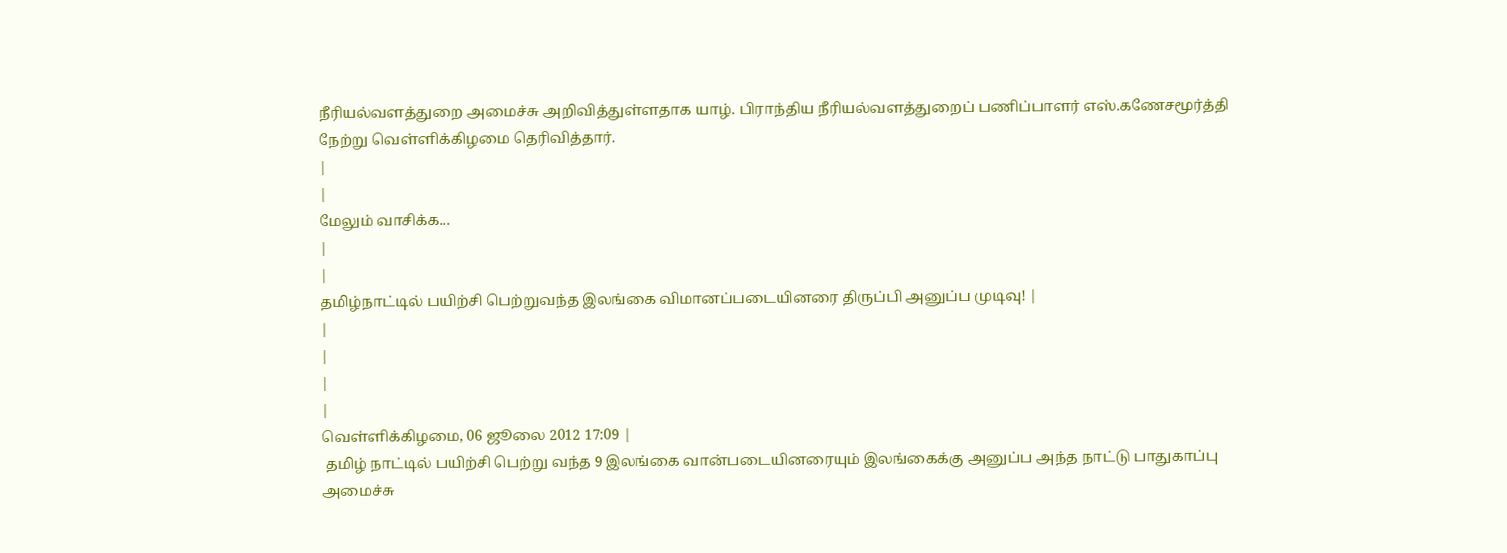நீரியல்வளத்துறை அமைச்சு அறிவித்துள்ளதாக யாழ். பிராந்திய நீரியல்வளத்துறைப் பணிப்பாளர் எஸ்.கணேசமூர்த்தி நேற்று வெள்ளிக்கிழமை தெரிவித்தார்.
|
|
மேலும் வாசிக்க...
|
|
தமிழ்நாட்டில் பயிற்சி பெற்றுவந்த இலங்கை விமானப்படையினரை திருப்பி அனுப்ப முடிவு! |
|
|
|
|
வெள்ளிக்கிழமை, 06 ஜூலை 2012 17:09 |
 தமிழ் நாட்டில் பயிற்சி பெற்று வந்த 9 இலங்கை வான்படையினரையும் இலங்கைக்கு அனுப்ப அந்த நாட்டு பாதுகாப்பு அமைச்சு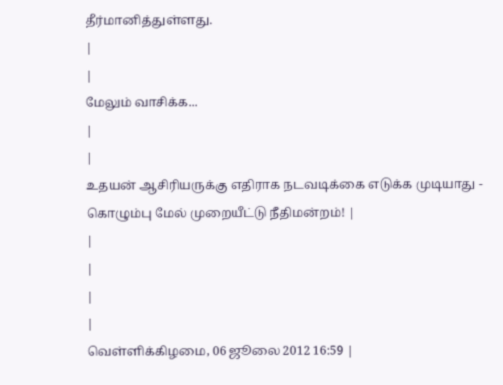தீர்மானித்துள்ளது.
|
|
மேலும் வாசிக்க...
|
|
உதயன் ஆசிரியருக்கு எதிராக நடவடிக்கை எடுக்க முடியாது - கொழும்பு மேல் முறையீட்டு நீதிமன்றம்! |
|
|
|
|
வெள்ளிக்கிழமை, 06 ஜூலை 2012 16:59 |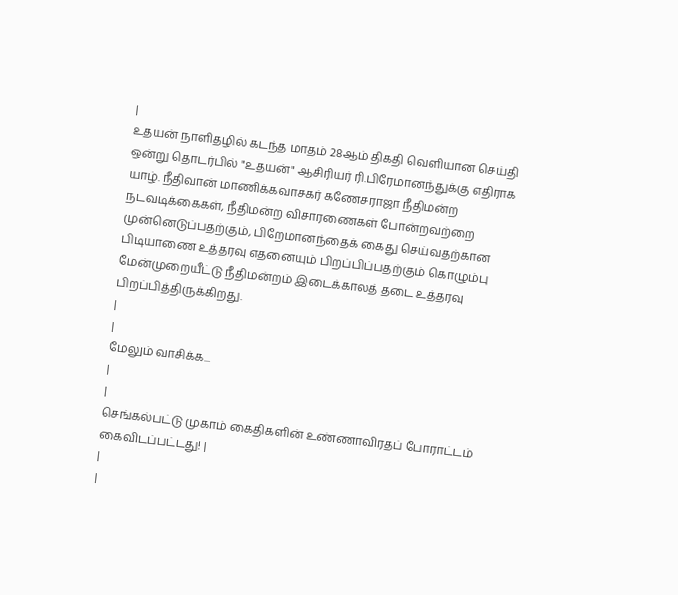|
உதயன் நாளிதழில் கடந்த மாதம் 28ஆம் திகதி வெளியான செய்தி ஒன்று தொடர்பில் "உதயன்" ஆசிரியர் ரி.பிரேமானந்துக்கு எதிராக யாழ். நீதிவான் மாணிக்கவாசகர் கணேசராஜா நீதிமன்ற நடவடிக்கைகள், நீதிமன்ற விசாரணைகள் போன்றவற்றை முன்னெடுப்பதற்கும், பிறேமானந்தைக் கைது செய்வதற்கான பிடியாணை உத்தரவு எதனையும் பிறப்பிப்பதற்கும் கொழும்பு மேன்முறையீட்டு நீதிமன்றம் இடைக்காலத் தடை உத்தரவு பிறப்பித்திருக்கிறது.
|
|
மேலும் வாசிக்க...
|
|
செங்கல்பட்டு முகாம் கைதிகளின் உண்ணாவிரதப் போராட்டம் கைவிடப்பட்டது! |
|
|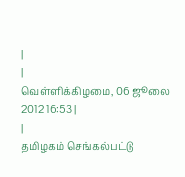|
|
வெள்ளிக்கிழமை, 06 ஜூலை 2012 16:53 |
|
தமிழகம் செங்கல்பட்டு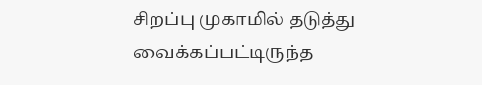சிறப்பு முகாமில் தடுத்து வைக்கப்பட்டிருந்த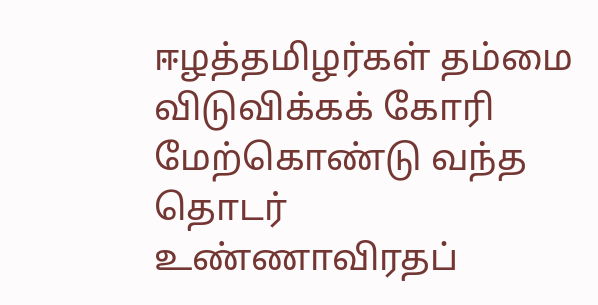ஈழத்தமிழர்கள் தம்மை விடுவிக்கக் கோரி மேற்கொண்டு வந்த தொடர் உண்ணாவிரதப்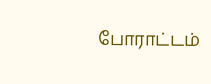போராட்டம்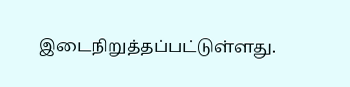இடைநிறுத்தப்பட்டுள்ளது.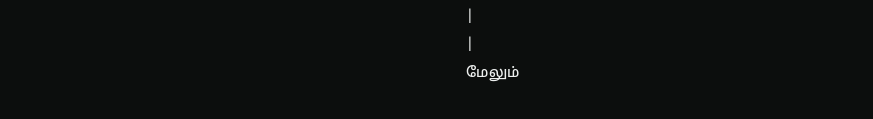|
|
மேலும்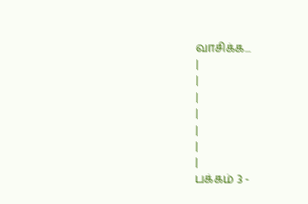வாசிக்க...
|
|
|
|
|
|
|
பக்கம் 3 -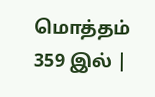மொத்தம் 359 இல் |